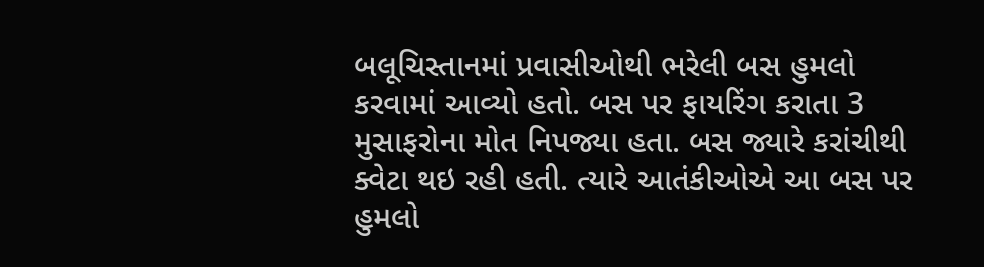બલૂચિસ્તાનમાં પ્રવાસીઓથી ભરેલી બસ હુમલો કરવામાં આવ્યો હતો. બસ પર ફાયરિંગ કરાતા 3 મુસાફરોના મોત નિપજ્યા હતા. બસ જ્યારે કરાંચીથી ક્વેટા થઇ રહી હતી. ત્યારે આતંકીઓએ આ બસ પર હુમલો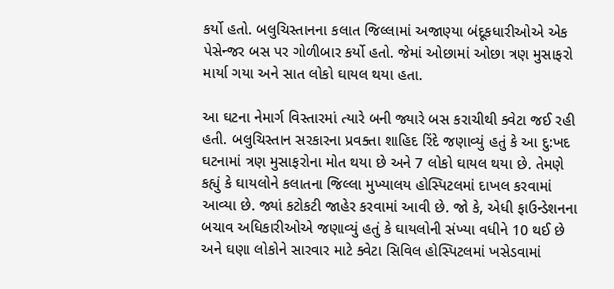કર્યો હતો. બલુચિસ્તાનના કલાત જિલ્લામાં અજાણ્યા બંદૂકધારીઓએ એક પેસેન્જર બસ પર ગોળીબાર કર્યો હતો. જેમાં ઓછામાં ઓછા ત્રણ મુસાફરો માર્યા ગયા અને સાત લોકો ઘાયલ થયા હતા.

આ ઘટના નેમાર્ગ વિસ્તારમાં ત્યારે બની જ્યારે બસ કરાચીથી ક્વેટા જઈ રહી હતી. બલુચિસ્તાન સરકારના પ્રવક્તા શાહિદ રિંદે જણાવ્યું હતું કે આ દુ:ખદ ઘટનામાં ત્રણ મુસાફરોના મોત થયા છે અને 7 લોકો ઘાયલ થયા છે. તેમણે કહ્યું કે ઘાયલોને કલાતના જિલ્લા મુખ્યાલય હોસ્પિટલમાં દાખલ કરવામાં આવ્યા છે. જ્યાં કટોકટી જાહેર કરવામાં આવી છે. જો કે, એધી ફાઉન્ડેશનના બચાવ અધિકારીઓએ જણાવ્યું હતું કે ઘાયલોની સંખ્યા વધીને 10 થઈ છે અને ઘણા લોકોને સારવાર માટે ક્વેટા સિવિલ હોસ્પિટલમાં ખસેડવામાં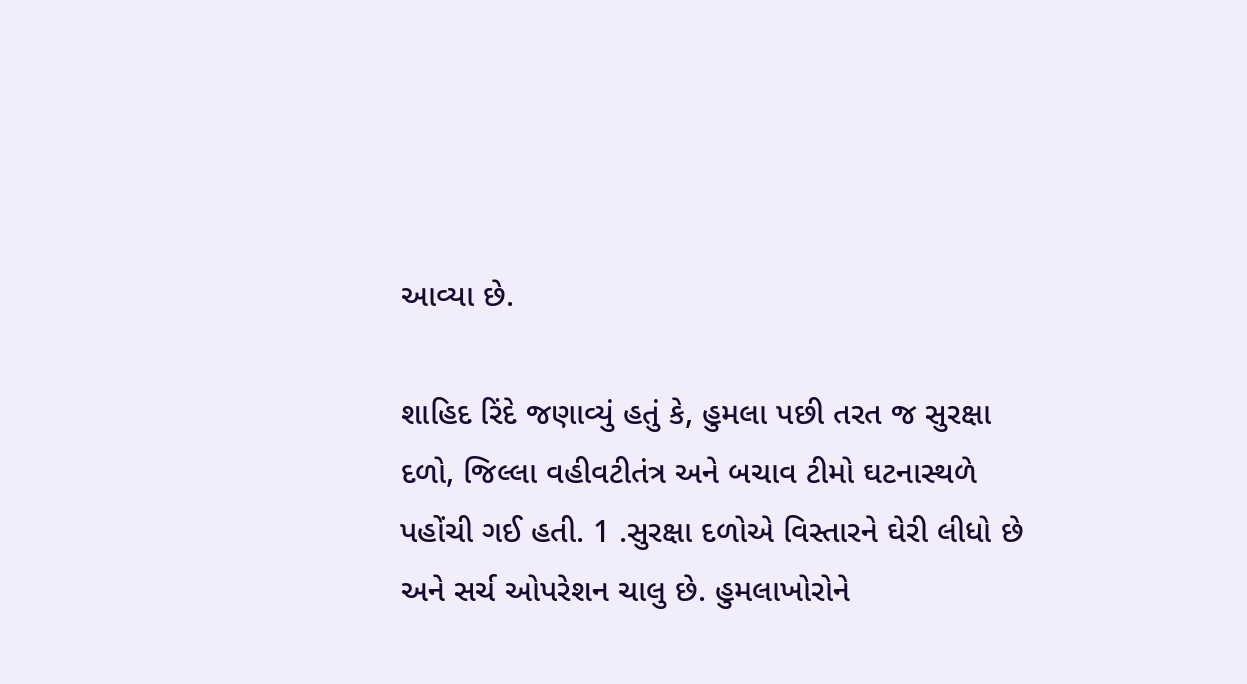આવ્યા છે.

શાહિદ રિંદે જણાવ્યું હતું કે, હુમલા પછી તરત જ સુરક્ષા દળો, જિલ્લા વહીવટીતંત્ર અને બચાવ ટીમો ઘટનાસ્થળે પહોંચી ગઈ હતી. 1 .સુરક્ષા દળોએ વિસ્તારને ઘેરી લીધો છે અને સર્ચ ઓપરેશન ચાલુ છે. હુમલાખોરોને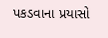પકડવાના પ્રયાસો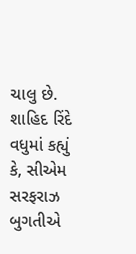ચાલુ છે. શાહિદ રિંદે વધુમાં કહ્યું કે, સીએમ સરફરાઝ બુગતીએ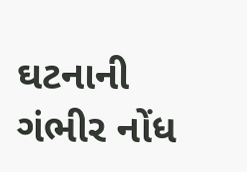ઘટનાની ગંભીર નોંધ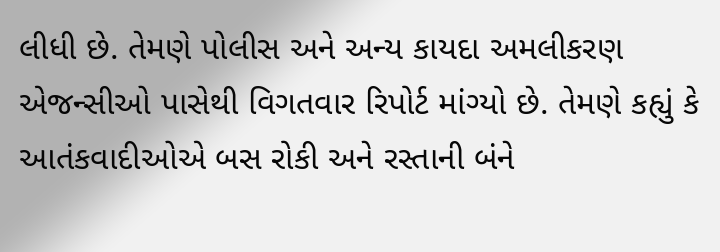લીધી છે. તેમણે પોલીસ અને અન્ય કાયદા અમલીકરણ એજન્સીઓ પાસેથી વિગતવાર રિપોર્ટ માંગ્યો છે. તેમણે કહ્યું કે આતંકવાદીઓએ બસ રોકી અને રસ્તાની બંને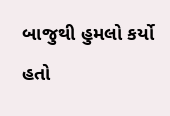બાજુથી હુમલો કર્યો હતો